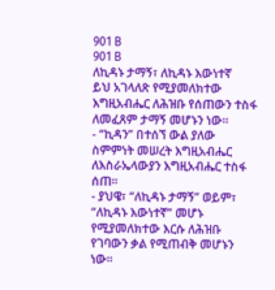901 B
901 B
ለኪዳኑ ታማኝ፣ ለኪዳኑ እውነተኛ
ይህ አገላለጽ የሚያመለክተው እግዚአብሔር ለሕዝቡ የሰጠውን ተስፋ ለመፈጸም ታማኝ መሆኑን ነው።
- “ኪዳን” በተሰኘ ውል ያለው ስምምነት መሠረት እግዚአብሔር ለእስራኤላውያን እግዚአብሔር ተስፋ ሰጠ።
- ያህዌ፣ “ለኪዳኑ ታማኝ” ወይም፣ “ለኪዳኑ እውነተኛ” መሆኑ የሚያመለክተው እርሱ ለሕዝቡ የገባውን ቃል የሚጠብቅ መሆኑን ነው።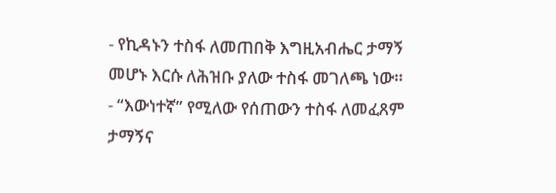- የኪዳኑን ተስፋ ለመጠበቅ እግዚአብሔር ታማኝ መሆኑ እርሱ ለሕዝቡ ያለው ተስፋ መገለጫ ነው።
- “እውነተኛ” የሚለው የሰጠውን ተስፋ ለመፈጸም ታማኝና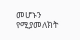መሆኑን የሚያመለክት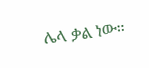ሌላ ቃል ነው።